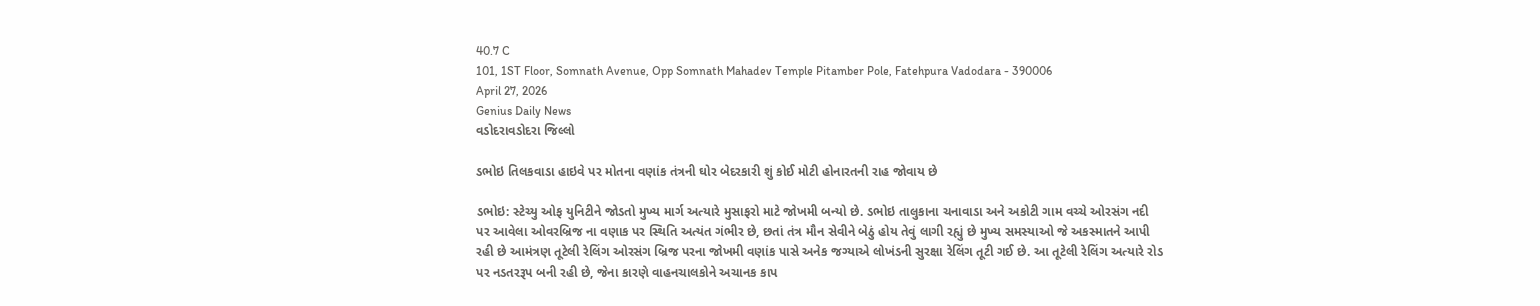40.7 C
101, 1ST Floor, Somnath Avenue, Opp Somnath Mahadev Temple Pitamber Pole, Fatehpura Vadodara - 390006
April 27, 2026
Genius Daily News
વડોદરાવડોદરા જિલ્લો

ડભોઇ તિલકવાડા હાઇવે પર મોતના વણાંક તંત્રની ઘોર બેદરકારી શું કોઈ મોટી હોનારતની રાહ જોવાય છે

ડભોઇ: સ્ટેચ્યુ ઓફ યુનિટીને જોડતો મુખ્ય માર્ગ અત્યારે મુસાફરો માટે જોખમી બન્યો છે. ડભોઇ તાલુકાના ચનાવાડા અને અકોટી ગામ વચ્ચે ઓરસંગ નદી પર આવેલા ઓવરબ્રિજ ના વણાક પર સ્થિતિ અત્યંત ગંભીર છે, છતાં તંત્ર મૌન સેવીને બેઠું હોય તેવું લાગી રહ્યું છે મુખ્ય સમસ્યાઓ જે અકસ્માતને આપી રહી છે આમંત્રણ તૂટેલી રેલિંગ ઓરસંગ બ્રિજ પરના જોખમી વણાંક પાસે અનેક જગ્યાએ લોખંડની સુરક્ષા રેલિંગ તૂટી ગઈ છે. આ તૂટેલી રેલિંગ અત્યારે રોડ પર નડતરરૂપ બની રહી છે, જેના કારણે વાહનચાલકોને અચાનક કાપ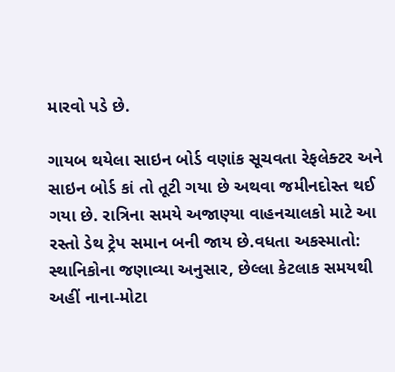મારવો પડે છે.

ગાયબ થયેલા સાઇન બોર્ડ વણાંક સૂચવતા રેફલેક્ટર અને સાઇન બોર્ડ કાં તો તૂટી ગયા છે અથવા જમીનદોસ્ત થઈ ગયા છે. રાત્રિના સમયે અજાણ્યા વાહનચાલકો માટે આ રસ્તો ડેથ ટ્રેપ સમાન બની જાય છે.વધતા અકસ્માતો: સ્થાનિકોના જણાવ્યા અનુસાર, છેલ્લા કેટલાક સમયથી અહીં નાના-મોટા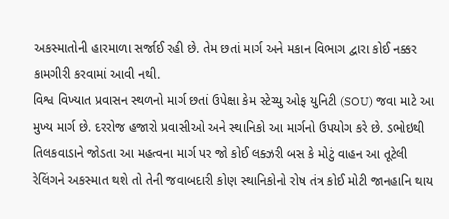અકસ્માતોની હારમાળા સર્જાઈ રહી છે. તેમ છતાં માર્ગ અને મકાન વિભાગ દ્વારા કોઈ નક્કર કામગીરી કરવામાં આવી નથી.
વિશ્વ વિખ્યાત પ્રવાસન સ્થળનો માર્ગ છતાં ઉપેક્ષા કેમ સ્ટેચ્યુ ઓફ યુનિટી (SOU) જવા માટે આ મુખ્ય માર્ગ છે. દરરોજ હજારો પ્રવાસીઓ અને સ્થાનિકો આ માર્ગનો ઉપયોગ કરે છે. ડભોઇથી તિલકવાડાને જોડતા આ મહત્વના માર્ગ પર જો કોઈ લક્ઝરી બસ કે મોટું વાહન આ તૂટેલી રેલિંગને અકસ્માત થશે તો તેની જવાબદારી કોણ સ્થાનિકોનો રોષ તંત્ર કોઈ મોટી જાનહાનિ થાય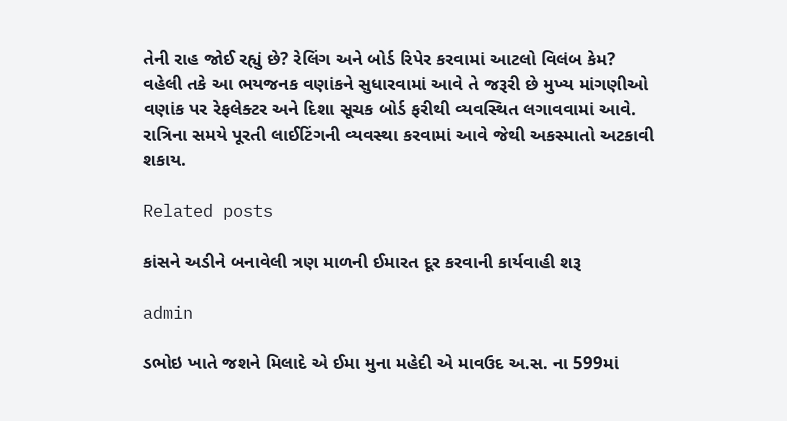તેની રાહ જોઈ રહ્યું છે? રેલિંગ અને બોર્ડ રિપેર કરવામાં આટલો વિલંબ કેમ? વહેલી તકે આ ભયજનક વણાંકને સુધારવામાં આવે તે જરૂરી છે મુખ્ય માંગણીઓ વણાંક પર રેફલેક્ટર અને દિશા સૂચક બોર્ડ ફરીથી વ્યવસ્થિત લગાવવામાં આવે.
રાત્રિના સમયે પૂરતી લાઈટિંગની વ્યવસ્થા કરવામાં આવે જેથી અકસ્માતો અટકાવી શકાય.

Related posts

કાંસને અડીને બનાવેલી ત્રણ માળની ઈમારત દૂર કરવાની કાર્યવાહી શરૂ

admin

ડભોઇ ખાતે જશને મિલાદે એ ઈમા મુના મહેદી એ માવઉદ અ.સ. ના 599માં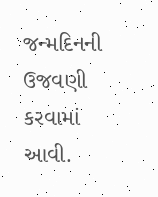જન્મદિનની ઉજવણી કરવામાં આવી.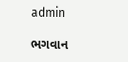admin

ભગવાન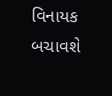વિનાયક બચાવશે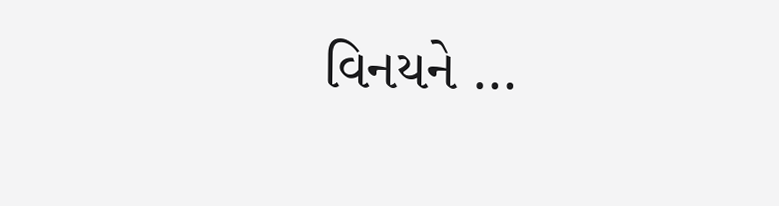વિનયને …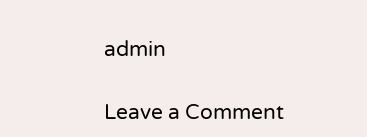admin

Leave a Comment